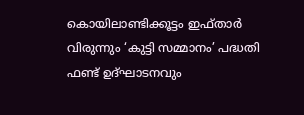കൊയിലാണ്ടിക്കൂട്ടം ഇഫ്താർ വിരുന്നും ‘കുട്ടി സമ്മാനം’ പദ്ധതി ഫണ്ട് ഉദ്ഘാടനവും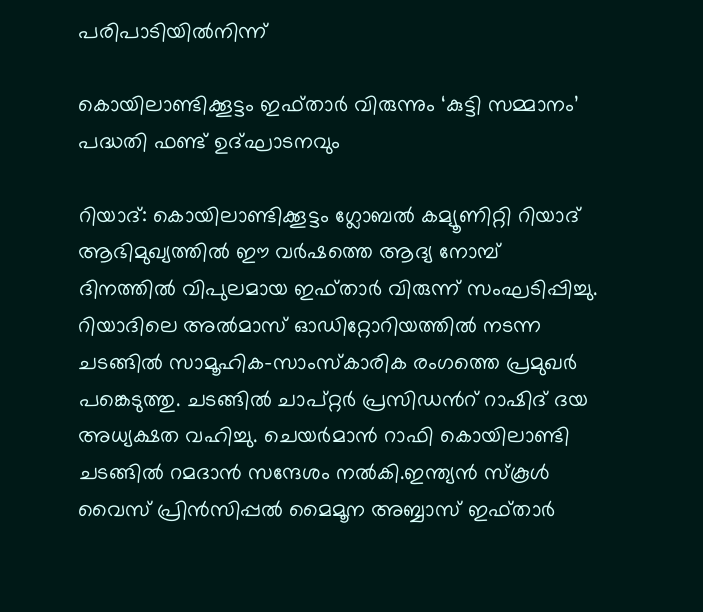പരിപാടിയിൽനിന്ന്

കൊയിലാണ്ടിക്കൂട്ടം ഇഫ്താർ വിരുന്നും ‘കുട്ടി സമ്മാനം’ പദ്ധതി ഫണ്ട് ഉദ്ഘാടനവും

റിയാദ്: കൊയിലാണ്ടിക്കൂട്ടം ഗ്ലോബൽ കമ്യൂണിറ്റി റിയാദ് ആഭിമുഖ്യത്തിൽ ഈ വർഷത്തെ ആദ്യ നോമ്പ് ദിനത്തിൽ വിപുലമായ ഇഫ്താർ വിരുന്ന് സംഘടിപ്പിച്ചു. റിയാദിലെ അൽമാസ് ഓഡിറ്റോറിയത്തിൽ നടന്ന ചടങ്ങിൽ സാമൂഹിക-സാംസ്‌കാരിക രംഗത്തെ പ്രമുഖർ പങ്കെടുത്തു. ചടങ്ങിൽ ചാപ്റ്റർ പ്രസിഡൻറ് റാഷിദ്‌ ദയ അധ്യക്ഷത വഹിച്ചു. ചെയർമാൻ റാഫി കൊയിലാണ്ടി ചടങ്ങിൽ റമദാൻ സന്ദേശം നൽകി.ഇന്ത്യൻ സ്കൂൾ വൈസ് പ്രിൻസിപ്പൽ മൈമൂന അബ്ബാസ് ഇഫ്താർ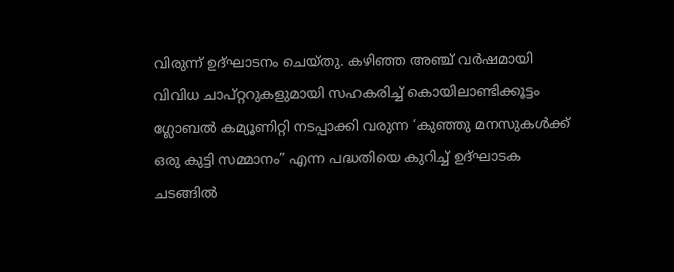വിരുന്ന് ഉദ്ഘാടനം ചെയ്തു. കഴിഞ്ഞ അഞ്ച് വർഷമായി വിവിധ ചാപ്റ്ററുകളുമായി സഹകരിച്ച് കൊയിലാണ്ടിക്കൂട്ടം ഗ്ലോബൽ കമ്യൂണിറ്റി നടപ്പാക്കി വരുന്ന ‘കുഞ്ഞു മനസുകൾക്ക് ഒരു കുട്ടി സമ്മാനം” എന്ന പദ്ധതിയെ കുറിച്ച് ഉദ്ഘാടക ചടങ്ങിൽ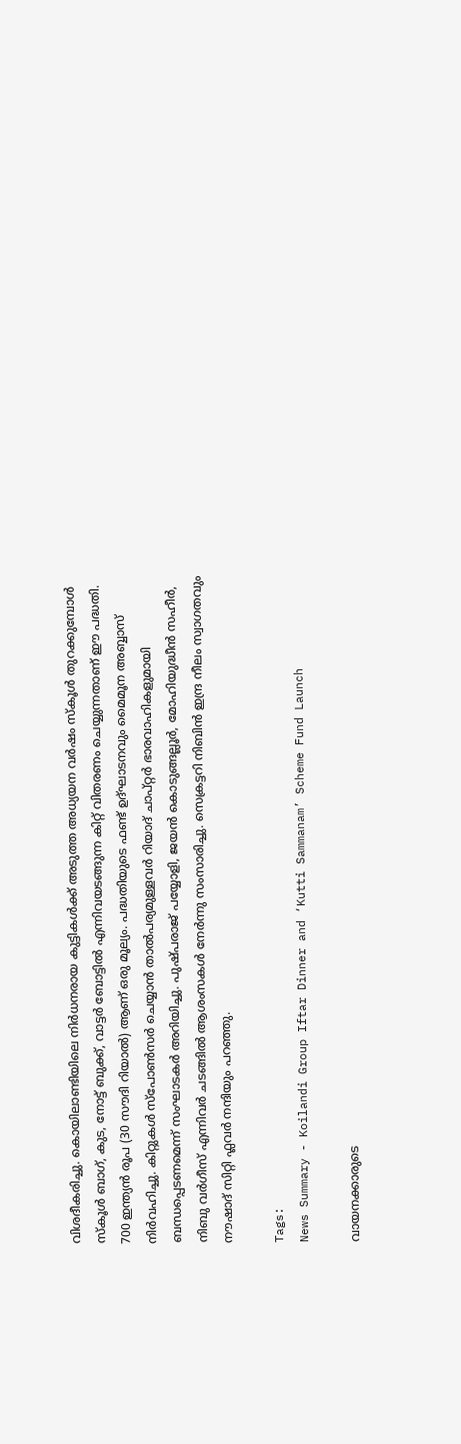വിശദീകരിച്ചു. കൊയിലാണ്ടിയിലെ നിർധനരായ കുട്ടികൾക്ക് അടുത്ത അധ്യയന വർഷം സ്കൂൾ തുറക്കുമ്പോൾ സ്കൂൾ ബാഗ്, കുട, നോട്ട് ബുക്ക്, വാട്ടർ ബോട്ടിൽ എന്നിവയടങ്ങുന്ന കിറ്റ് വിതരണം ചെയ്യുന്നതാണ് ഈ പദ്ധതി. 700 ഇന്ത്യൻ രൂപ (30 സൗദി റിയാൽ) ആണ് ഒരു മൂല്യം. പദ്ധതിയുടെ ഫണ്ട് ഉദ്ഘാടനവും മൈമൂന അബ്ബാസ് നിർവഹിച്ചു. കിറ്റുകൾ സ്പോൺസർ ചെയ്യാൻ താൽപര്യമുള്ളവർ റിയാദ് ചാപ്റ്റർ ഭാരവാഹികളുമായി ബന്ധപ്പെടണമെന്ന് സംഘാടകർ അറിയിച്ചു. പുഷ്പരാജ് പയ്യോളി, ജയൻ കൊടുങ്ങല്ലൂർ, മോഹിയുദ്ധീൻ സഹീർ, നിബു വർഗീസ് എന്നിവർ ചടങ്ങിൽ ആശംസകൾ നേർന്നു സംസാരിച്ചു. സെക്രട്ടറി നിബിൻ ഇന്ദ്ര നീലം സ്വാഗതവും നൗഷാദ് സിറ്റി ഫ്ലവർ നന്ദിയും പറഞ്ഞു.

Tags:
News Summary - Koilandi Group Iftar Dinner and ‘Kutti Sammanam’ Scheme Fund Launch

വായനക്കാരുടെ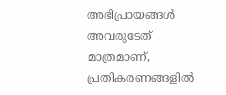അഭിപ്രായങ്ങള്‍ അവരുടേത് മാത്രമാണ്, പ്രതികരണങ്ങളിൽ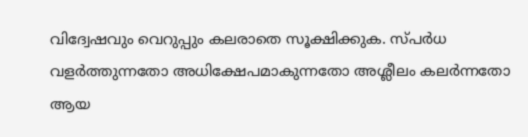വിദ്വേഷവും വെറുപ്പും കലരാതെ സൂക്ഷിക്കുക. സ്പർധ വളർത്തുന്നതോ അധിക്ഷേപമാകുന്നതോ അശ്ലീലം കലർന്നതോ ആയ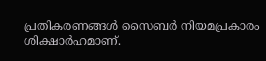പ്രതികരണങ്ങൾ സൈബർ നിയമപ്രകാരം ശിക്ഷാർഹമാണ്.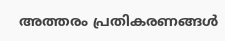അത്തരം പ്രതികരണങ്ങൾ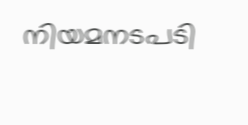നിയമനടപടി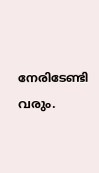നേരിടേണ്ടി വരും.